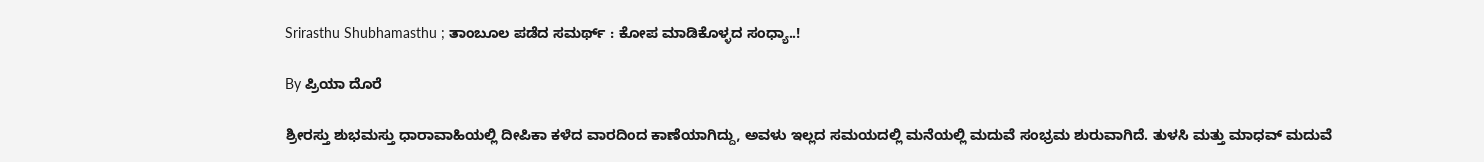Srirasthu Shubhamasthu ; ತಾಂಬೂಲ ಪಡೆದ ಸಮರ್ಥ್ : ಕೋಪ ಮಾಡಿಕೊಳ್ಳದ ಸಂಧ್ಯಾ..!

By ಪ್ರಿಯಾ ದೊರೆ

ಶ್ರೀರಸ್ತು ಶುಭಮಸ್ತು ಧಾರಾವಾಹಿಯಲ್ಲಿ ದೀಪಿಕಾ ಕಳೆದ ವಾರದಿಂದ ಕಾಣೆಯಾಗಿದ್ದು, ಅವಳು ಇಲ್ಲದ ಸಮಯದಲ್ಲಿ ಮನೆಯಲ್ಲಿ ಮದುವೆ ಸಂಭ್ರಮ ಶುರುವಾಗಿದೆ. ತುಳಸಿ ಮತ್ತು ಮಾಧವ್ ಮದುವೆ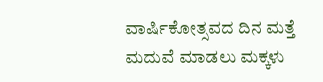ವಾರ್ಷಿಕೋತ್ಸವದ ದಿನ ಮತ್ತೆ ಮದುವೆ ಮಾಡಲು ಮಕ್ಕಳು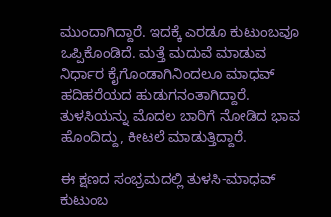ಮುಂದಾಗಿದ್ದಾರೆ. ಇದಕ್ಕೆ ಎರಡೂ ಕುಟುಂಬವೂ ಒಪ್ಪಿಕೊಂಡಿದೆ. ಮತ್ತೆ ಮದುವೆ ಮಾಡುವ ನಿರ್ಧಾರ ಕೈಗೊಂಡಾಗಿನಿಂದಲೂ ಮಾಧವ್ ಹದಿಹರೆಯದ ಹುಡುಗನಂತಾಗಿದ್ದಾರೆ. ತುಳಸಿಯನ್ನು ಮೊದಲ ಬಾರಿಗೆ ನೋಡಿದ ಭಾವ ಹೊಂದಿದ್ದು, ಕೀಟಲೆ ಮಾಡುತ್ತಿದ್ದಾರೆ.

ಈ ಕ್ಷಣದ ಸಂಭ್ರಮದಲ್ಲಿ ತುಳಸಿ-ಮಾಧವ್ ಕುಟುಂಬ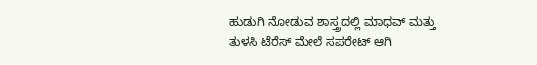ಹುಡುಗಿ ನೋಡುವ ಶಾಸ್ತ್ರದಲ್ಲಿ ಮಾಧವ್ ಮತ್ತು ತುಳಸಿ ಟೆರೆಸ್ ಮೇಲೆ ಸಪರೇಟ್ ಆಗಿ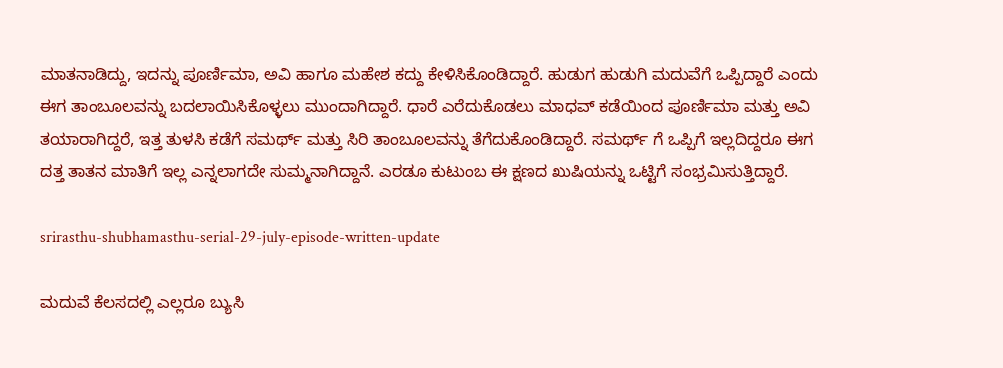ಮಾತನಾಡಿದ್ದು, ಇದನ್ನು ಪೂರ್ಣಿಮಾ, ಅವಿ ಹಾಗೂ ಮಹೇಶ ಕದ್ದು ಕೇಳಿಸಿಕೊಂಡಿದ್ದಾರೆ. ಹುಡುಗ ಹುಡುಗಿ ಮದುವೆಗೆ ಒಪ್ಪಿದ್ದಾರೆ ಎಂದು ಈಗ ತಾಂಬೂಲವನ್ನು ಬದಲಾಯಿಸಿಕೊಳ್ಳಲು ಮುಂದಾಗಿದ್ದಾರೆ. ಧಾರೆ ಎರೆದುಕೊಡಲು ಮಾಧವ್ ಕಡೆಯಿಂದ ಪೂರ್ಣಿಮಾ ಮತ್ತು ಅವಿ ತಯಾರಾಗಿದ್ದರೆ, ಇತ್ತ ತುಳಸಿ ಕಡೆಗೆ ಸಮರ್ಥ್ ಮತ್ತು ಸಿರಿ ತಾಂಬೂಲವನ್ನು ತೆಗೆದುಕೊಂಡಿದ್ದಾರೆ. ಸಮರ್ಥ್ ಗೆ ಒಪ್ಪಿಗೆ ಇಲ್ಲದಿದ್ದರೂ ಈಗ ದತ್ತ ತಾತನ ಮಾತಿಗೆ ಇಲ್ಲ ಎನ್ನಲಾಗದೇ ಸುಮ್ಮನಾಗಿದ್ದಾನೆ. ಎರಡೂ ಕುಟುಂಬ ಈ ಕ್ಷಣದ ಖುಷಿಯನ್ನು ಒಟ್ಟಿಗೆ ಸಂಭ್ರಮಿಸುತ್ತಿದ್ದಾರೆ.

srirasthu-shubhamasthu-serial-29-july-episode-written-update

ಮದುವೆ ಕೆಲಸದಲ್ಲಿ ಎಲ್ಲರೂ ಬ್ಯುಸಿ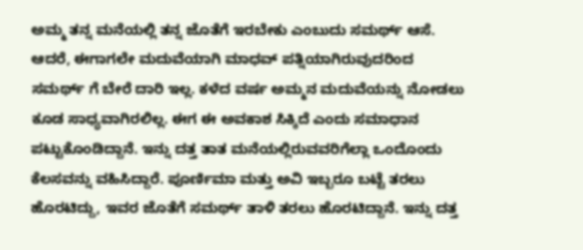ಅಮ್ಮ ತನ್ನ ಮನೆಯಲ್ಲಿ ತನ್ನ ಜೊತೆಗೆ ಇರಬೇಕು ಎಂಬುದು ಸಮರ್ಥ್ ಆಸೆ. ಆದರೆ, ಈಗಾಗಲೇ ಮದುವೆಯಾಗಿ ಮಾಧವ್ ಪತ್ನಿಯಾಗಿರುವುದರಿಂದ ಸಮರ್ಥ್ ಗೆ ಬೇರೆ ದಾರಿ ಇಲ್ಲ. ಕಳೆದ ವರ್ಷ ಅಮ್ಮನ ಮದುವೆಯನ್ನು ನೋಡಲು ಕೂಡ ಸಾಧ್ಯವಾಗಿರಲಿಲ್ಲ. ಈಗ ಈ ಅವಕಾಶ ಸಿಕ್ಕಿದೆ ಎಂದು ಸಮಾಧಾನ ಪಟ್ಟುಕೊಂಡಿದ್ದಾನೆ. ಇನ್ನು ದತ್ತ ತಾತ ಮನೆಯಲ್ಲಿರುವವರಿಗೆಲ್ಲಾ ಒಂದೊಂದು ಕೆಲಸವನ್ನು ವಹಿಸಿದ್ದಾರೆ. ಪೂರ್ಣಿಮಾ ಮತ್ತು ಅವಿ ಇಬ್ಬರೂ ಬಟ್ಟೆ ತರಲು ಹೊರಟಿದ್ದು, ಇವರ ಜೊತೆಗೆ ಸಮರ್ಥ್ ತಾಳಿ ತರಲು ಹೊರಟಿದ್ದಾನೆ. ಇನ್ನು ದತ್ತ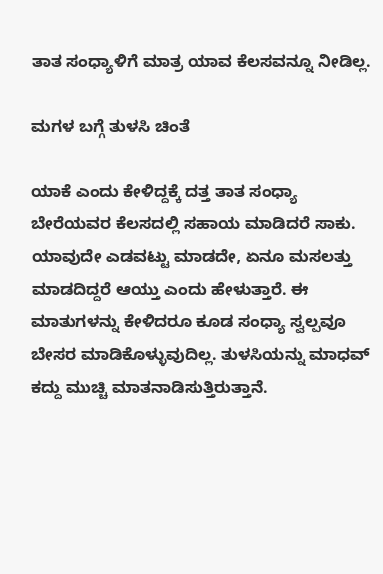ತಾತ ಸಂಧ್ಯಾಳಿಗೆ ಮಾತ್ರ ಯಾವ ಕೆಲಸವನ್ನೂ ನೀಡಿಲ್ಲ.

ಮಗಳ ಬಗ್ಗೆ ತುಳಸಿ ಚಿಂತೆ

ಯಾಕೆ ಎಂದು ಕೇಳಿದ್ದಕ್ಕೆ ದತ್ತ ತಾತ ಸಂಧ್ಯಾ ಬೇರೆಯವರ ಕೆಲಸದಲ್ಲಿ ಸಹಾಯ ಮಾಡಿದರೆ ಸಾಕು. ಯಾವುದೇ ಎಡವಟ್ಟು ಮಾಡದೇ, ಏನೂ ಮಸಲತ್ತು ಮಾಡದಿದ್ದರೆ ಆಯ್ತು ಎಂದು ಹೇಳುತ್ತಾರೆ. ಈ ಮಾತುಗಳನ್ನು ಕೇಳಿದರೂ ಕೂಡ ಸಂಧ್ಯಾ ಸ್ವಲ್ಪವೂ ಬೇಸರ ಮಾಡಿಕೊಳ್ಳುವುದಿಲ್ಲ. ತುಳಸಿಯನ್ನು ಮಾಧವ್ ಕದ್ದು ಮುಚ್ಚಿ ಮಾತನಾಡಿಸುತ್ತಿರುತ್ತಾನೆ.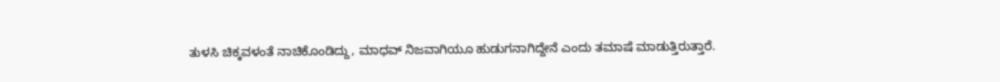ತುಳಸಿ ಚಿಕ್ಕವಳಂತೆ ನಾಚಿಕೊಂಡಿದ್ದು, ಮಾಧವ್ ನಿಜವಾಗಿಯೂ ಹುಡುಗನಾಗಿದ್ದೇನೆ ಎಂದು ತಮಾಷೆ ಮಾಡುತ್ತಿರುತ್ತಾರೆ.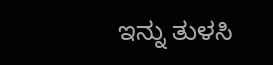ಇನ್ನು ತುಳಸಿ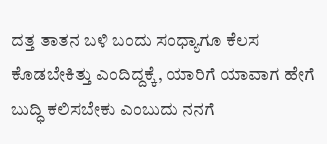ದತ್ತ ತಾತನ ಬಳಿ ಬಂದು ಸಂಧ್ಯಾಗೂ ಕೆಲಸ ಕೊಡಬೇಕಿತ್ತು ಎಂದಿದ್ದಕ್ಕೆ, ಯಾರಿಗೆ ಯಾವಾಗ ಹೇಗೆ ಬುದ್ಧಿ ಕಲಿಸಬೇಕು ಎಂಬುದು ನನಗೆ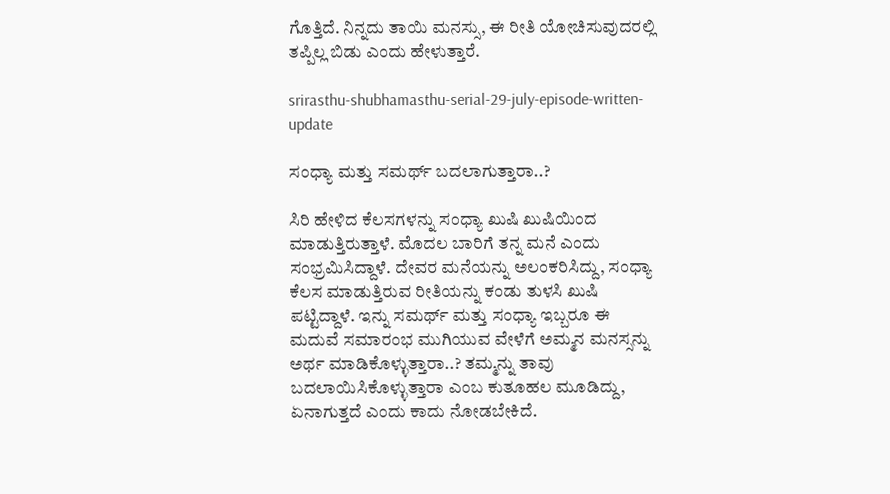ಗೊತ್ತಿದೆ. ನಿನ್ನದು ತಾಯಿ ಮನಸ್ಸು, ಈ ರೀತಿ ಯೋಚಿಸುವುದರಲ್ಲಿ ತಪ್ಪಿಲ್ಲ ಬಿಡು ಎಂದು ಹೇಳುತ್ತಾರೆ.

srirasthu-shubhamasthu-serial-29-july-episode-written-update

ಸಂಧ್ಯಾ ಮತ್ತು ಸಮರ್ಥ್ ಬದಲಾಗುತ್ತಾರಾ..?

ಸಿರಿ ಹೇಳಿದ ಕೆಲಸಗಳನ್ನು ಸಂಧ್ಯಾ ಖುಷಿ ಖುಷಿಯಿಂದ ಮಾಡುತ್ತಿರುತ್ತಾಳೆ. ಮೊದಲ ಬಾರಿಗೆ ತನ್ನ ಮನೆ ಎಂದು ಸಂಭ್ರಮಿಸಿದ್ದಾಳೆ. ದೇವರ ಮನೆಯನ್ನು ಅಲಂಕರಿಸಿದ್ದು, ಸಂಧ್ಯಾ ಕೆಲಸ ಮಾಡುತ್ತಿರುವ ರೀತಿಯನ್ನು ಕಂಡು ತುಳಸಿ ಖುಷಿ ಪಟ್ಟಿದ್ದಾಳೆ. ಇನ್ನು ಸಮರ್ಥ್ ಮತ್ತು ಸಂಧ್ಯಾ ಇಬ್ಬರೂ ಈ ಮದುವೆ ಸಮಾರಂಭ ಮುಗಿಯುವ ವೇಳೆಗೆ ಅಮ್ಮನ ಮನಸ್ಸನ್ನು ಅರ್ಥ ಮಾಡಿಕೊಳ್ಳುತ್ತಾರಾ..? ತಮ್ಮನ್ನು ತಾವು ಬದಲಾಯಿಸಿಕೊಳ್ಳುತ್ತಾರಾ ಎಂಬ ಕುತೂಹಲ ಮೂಡಿದ್ದು, ಏನಾಗುತ್ತದೆ ಎಂದು ಕಾದು ನೋಡಬೇಕಿದೆ.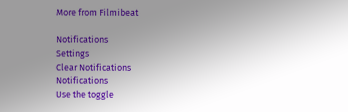More from Filmibeat

Notifications
Settings
Clear Notifications
Notifications
Use the toggle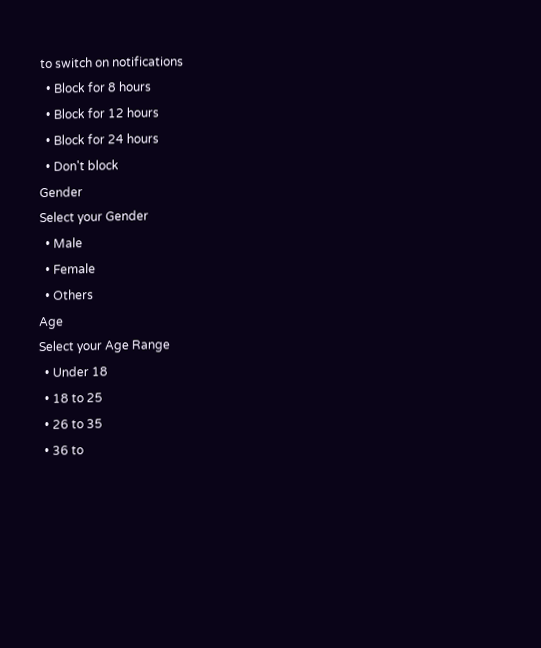to switch on notifications
  • Block for 8 hours
  • Block for 12 hours
  • Block for 24 hours
  • Don't block
Gender
Select your Gender
  • Male
  • Female
  • Others
Age
Select your Age Range
  • Under 18
  • 18 to 25
  • 26 to 35
  • 36 to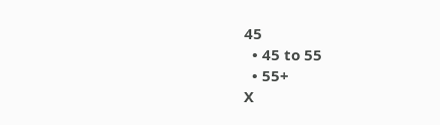45
  • 45 to 55
  • 55+
X